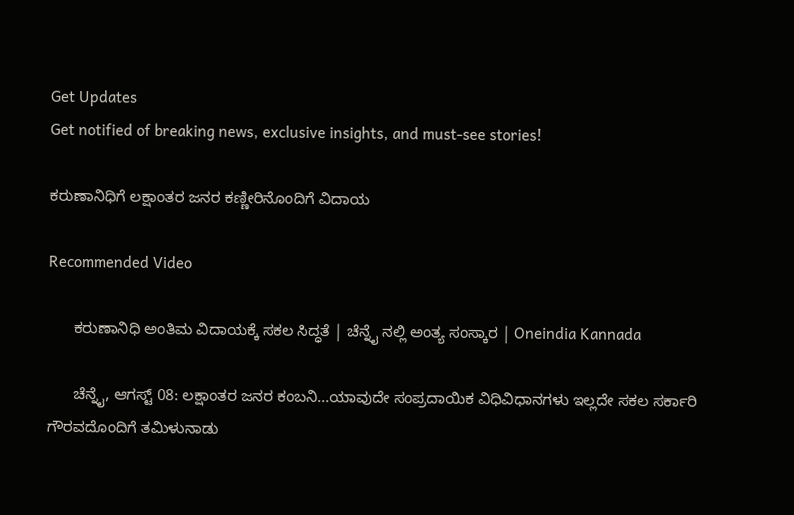Get Updates
Get notified of breaking news, exclusive insights, and must-see stories!

ಕರುಣಾನಿಧಿಗೆ ಲಕ್ಷಾಂತರ ಜನರ ಕಣ್ಣೀರಿನೊಂದಿಗೆ ವಿದಾಯ

Recommended Video

      ಕರುಣಾನಿಧಿ ಅಂತಿಮ ವಿದಾಯಕ್ಕೆ ಸಕಲ ಸಿದ್ಧತೆ | ಚೆನ್ನೈ ನಲ್ಲಿ ಅಂತ್ಯ ಸಂಸ್ಕಾರ | Oneindia Kannada

      ಚೆನ್ನೈ, ಆಗಸ್ಟ್ 08: ಲಕ್ಷಾಂತರ ಜನರ ಕಂಬನಿ...ಯಾವುದೇ ಸಂಪ್ರದಾಯಿಕ ವಿಧಿವಿಧಾನಗಳು ಇಲ್ಲದೇ ಸಕಲ ಸರ್ಕಾರಿ ಗೌರವದೊಂದಿಗೆ ತಮಿಳುನಾಡು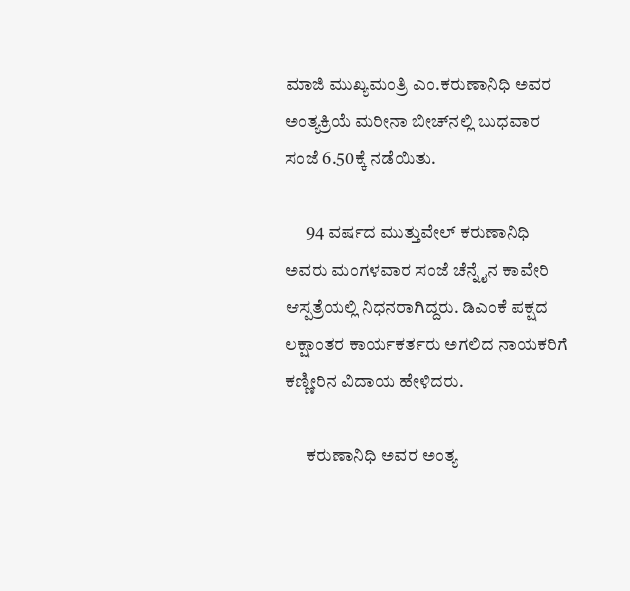ಮಾಜಿ ಮುಖ್ಯಮಂತ್ರಿ ಎಂ.ಕರುಣಾನಿಧಿ ಅವರ ಅಂತ್ಯಕ್ರಿಯೆ ಮರೀನಾ ಬೀಚ್‌ನಲ್ಲಿ ಬುಧವಾರ ಸಂಜೆ 6.50ಕ್ಕೆ ನಡೆಯಿತು.

      94 ವರ್ಷದ ಮುತ್ತುವೇಲ್ ಕರುಣಾನಿಧಿ ಅವರು ಮಂಗಳವಾರ ಸಂಜೆ ಚೆನ್ನೈನ ಕಾವೇರಿ ಆಸ್ಪತ್ರೆಯಲ್ಲಿ ನಿಧನರಾಗಿದ್ದರು. ಡಿಎಂಕೆ ಪಕ್ಷದ ಲಕ್ಷಾಂತರ ಕಾರ್ಯಕರ್ತರು ಅಗಲಿದ ನಾಯಕರಿಗೆ ಕಣ್ಣೀರಿನ ವಿದಾಯ ಹೇಳಿದರು.

      ಕರುಣಾನಿಧಿ ಅವರ ಅಂತ್ಯ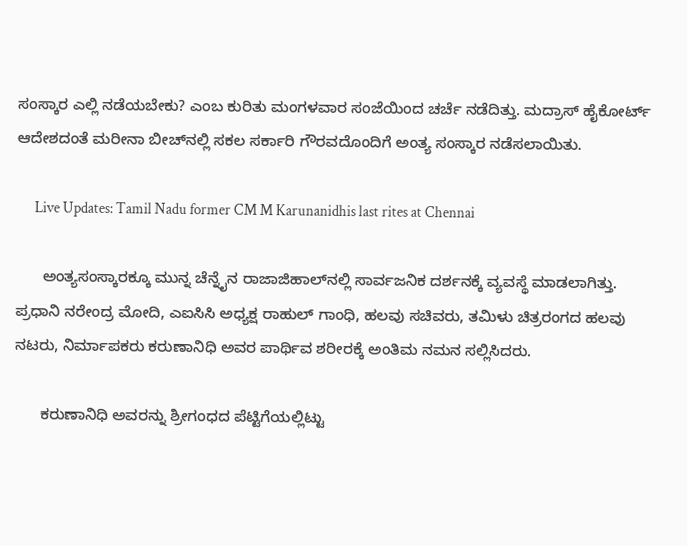ಸಂಸ್ಕಾರ ಎಲ್ಲಿ ನಡೆಯಬೇಕು? ಎಂಬ ಕುರಿತು ಮಂಗಳವಾರ ಸಂಜೆಯಿಂದ ಚರ್ಚೆ ನಡೆದಿತ್ತು. ಮದ್ರಾಸ್ ಹೈಕೋರ್ಟ್ ಆದೇಶದಂತೆ ಮರೀನಾ ಬೀಚ್‌ನಲ್ಲಿ ಸಕಲ ಸರ್ಕಾರಿ ಗೌರವದೊಂದಿಗೆ ಅಂತ್ಯ ಸಂಸ್ಕಾರ ನಡೆಸಲಾಯಿತು.

      Live Updates: Tamil Nadu former CM M Karunanidhis last rites at Chennai

      ಅಂತ್ಯಸಂಸ್ಕಾರಕ್ಕೂ ಮುನ್ನ ಚೆನ್ನೈನ ರಾಜಾಜಿಹಾಲ್‌ನಲ್ಲಿ ಸಾರ್ವಜನಿಕ ದರ್ಶನಕ್ಕೆ ವ್ಯವಸ್ಥೆ ಮಾಡಲಾಗಿತ್ತು. ಪ್ರಧಾನಿ ನರೇಂದ್ರ ಮೋದಿ, ಎಐಸಿಸಿ ಅಧ್ಯಕ್ಷ ರಾಹುಲ್ ಗಾಂಧಿ, ಹಲವು ಸಚಿವರು, ತಮಿಳು ಚಿತ್ರರಂಗದ ಹಲವು ನಟರು, ನಿರ್ಮಾಪಕರು ಕರುಣಾನಿಧಿ ಅವರ ಪಾರ್ಥಿವ ಶರೀರಕ್ಕೆ ಅಂತಿಮ ನಮನ ಸಲ್ಲಿಸಿದರು.

      ಕರುಣಾನಿಧಿ ಅವರನ್ನು ಶ್ರೀಗಂಧದ ಪೆಟ್ಟಿಗೆಯಲ್ಲಿಟ್ಟು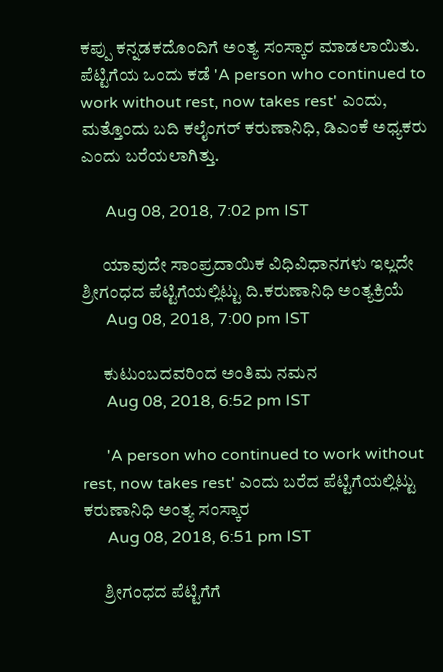ಕಪ್ಪು ಕನ್ನಡಕದೊಂದಿಗೆ ಅಂತ್ಯ ಸಂಸ್ಕಾರ ಮಾಡಲಾಯಿತು. ಪೆಟ್ಟಿಗೆಯ ಒಂದು ಕಡೆ 'A person who continued to work without rest, now takes rest' ಎಂದು, ಮತ್ತೊಂದು ಬದಿ ಕಲೈಂಗರ್ ಕರುಣಾನಿಧಿ, ಡಿಎಂಕೆ ಅಧ್ಯಕರು ಎಂದು ಬರೆಯಲಾಗಿತ್ತು.

      Aug 08, 2018, 7:02 pm IST

      ಯಾವುದೇ ಸಾಂಪ್ರದಾಯಿಕ ವಿಧಿವಿಧಾನಗಳು ಇಲ್ಲದೇ ಶ್ರೀಗಂಧದ ಪೆಟ್ಟಿಗೆಯಲ್ಲಿಟ್ಟು ದಿ.ಕರುಣಾನಿಧಿ ಅಂತ್ಯಕ್ರಿಯೆ
      Aug 08, 2018, 7:00 pm IST

      ಕುಟುಂಬದವರಿಂದ ಅಂತಿಮ ನಮನ
      Aug 08, 2018, 6:52 pm IST

      'A person who continued to work without rest, now takes rest' ಎಂದು ಬರೆದ ಪೆಟ್ಟಿಗೆಯಲ್ಲಿಟ್ಟು ಕರುಣಾನಿಧಿ ಅಂತ್ಯ ಸಂಸ್ಕಾರ
      Aug 08, 2018, 6:51 pm IST

      ಶ್ರೀಗಂಧದ ಪೆಟ್ಟಿಗೆಗೆ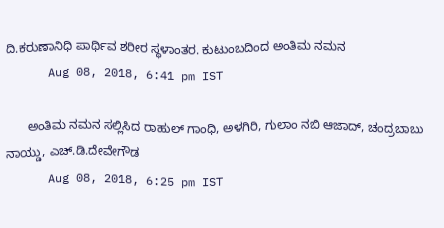ದಿ.ಕರುಣಾನಿಧಿ ಪಾರ್ಥಿವ ಶರೀರ ಸ್ಥಳಾಂತರ. ಕುಟುಂಬದಿಂದ ಅಂತಿಮ ನಮನ
      Aug 08, 2018, 6:41 pm IST

      ಅಂತಿಮ ನಮನ ಸಲ್ಲಿಸಿದ ರಾಹುಲ್ ಗಾಂಧಿ, ಅಳಗಿರಿ, ಗುಲಾಂ ನಬಿ ಆಜಾದ್, ಚಂದ್ರಬಾಬು ನಾಯ್ಡು, ಎಚ್.ಡಿ.ದೇವೇಗೌಡ
      Aug 08, 2018, 6:25 pm IST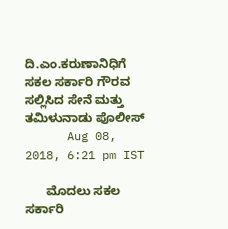ದಿ.ಎಂ.ಕರುಣಾನಿಧಿಗೆ ಸಕಲ ಸರ್ಕಾರಿ ಗೌರವ ಸಲ್ಲಿಸಿದ ಸೇನೆ ಮತ್ತು ತಮಿಳುನಾಡು ಪೊಲೀಸ್
      Aug 08, 2018, 6:21 pm IST

      ಮೊದಲು ಸಕಲ ಸರ್ಕಾರಿ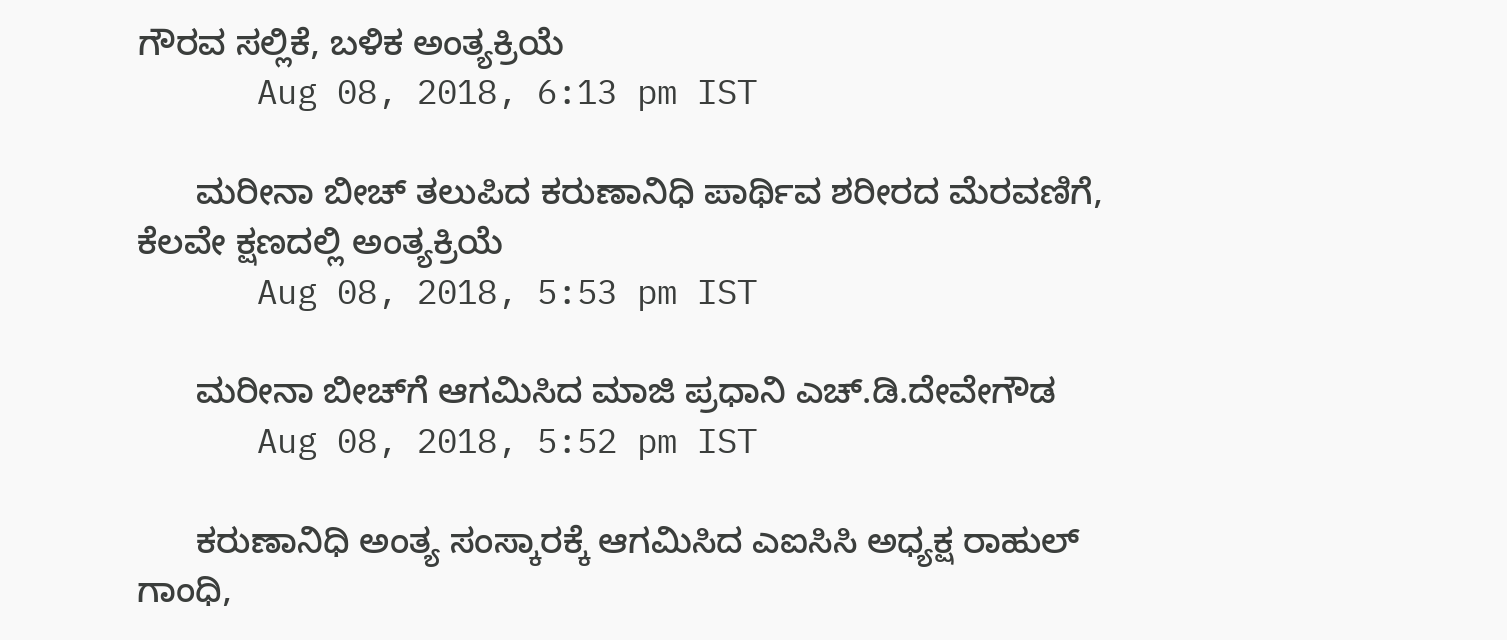ಗೌರವ ಸಲ್ಲಿಕೆ, ಬಳಿಕ ಅಂತ್ಯಕ್ರಿಯೆ
      Aug 08, 2018, 6:13 pm IST

      ಮರೀನಾ ಬೀಚ್ ತಲುಪಿದ ಕರುಣಾನಿಧಿ ಪಾರ್ಥಿವ ಶರೀರದ ಮೆರವಣಿಗೆ, ಕೆಲವೇ ಕ್ಷಣದಲ್ಲಿ ಅಂತ್ಯಕ್ರಿಯೆ
      Aug 08, 2018, 5:53 pm IST

      ಮರೀನಾ ಬೀಚ್‌ಗೆ ಆಗಮಿಸಿದ ಮಾಜಿ ಪ್ರಧಾನಿ ಎಚ್.ಡಿ.ದೇವೇಗೌಡ
      Aug 08, 2018, 5:52 pm IST

      ಕರುಣಾನಿಧಿ ಅಂತ್ಯ ಸಂಸ್ಕಾರಕ್ಕೆ ಆಗಮಿಸಿದ ಎಐಸಿಸಿ ಅಧ್ಯಕ್ಷ ರಾಹುಲ್ ಗಾಂಧಿ,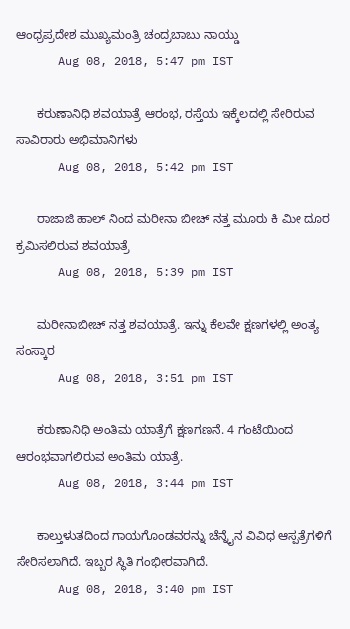ಆಂಧ್ರಪ್ರದೇಶ ಮುಖ್ಯಮಂತ್ರಿ ಚಂದ್ರಬಾಬು ನಾಯ್ಡು
      Aug 08, 2018, 5:47 pm IST

      ಕರುಣಾನಿಧಿ ಶವಯಾತ್ರೆ ಆರಂಭ, ರಸ್ತೆಯ ಇಕ್ಕೆಲದಲ್ಲಿ ಸೇರಿರುವ ಸಾವಿರಾರು ಅಭಿಮಾನಿಗಳು
      Aug 08, 2018, 5:42 pm IST

      ರಾಜಾಜಿ ಹಾಲ್ ನಿಂದ ಮರೀನಾ ಬೀಚ್ ನತ್ತ ಮೂರು ಕಿ ಮೀ ದೂರ ಕ್ರಮಿಸಲಿರುವ ಶವಯಾತ್ರೆ
      Aug 08, 2018, 5:39 pm IST

      ಮರೀನಾಬೀಚ್ ನತ್ತ ಶವಯಾತ್ರೆ. ಇನ್ನು ಕೆಲವೇ ಕ್ಷಣಗಳಲ್ಲಿ ಅಂತ್ಯ ಸಂಸ್ಕಾರ
      Aug 08, 2018, 3:51 pm IST

      ಕರುಣಾನಿಧಿ ಅಂತಿಮ ಯಾತ್ರೆಗೆ ಕ್ಷಣಗಣನೆ. 4 ಗಂಟೆಯಿಂದ ಆರಂಭವಾಗಲಿರುವ ಅಂತಿಮ ಯಾತ್ರೆ.
      Aug 08, 2018, 3:44 pm IST

      ಕಾಲ್ತುಳುತದಿಂದ ಗಾಯಗೊಂಡವರನ್ನು ಚೆನ್ನೈನ ವಿವಿಧ ಆಸ್ಪತ್ರೆಗಳಿಗೆ ಸೇರಿಸಲಾಗಿದೆ. ಇಬ್ಬರ ಸ್ಥಿತಿ ಗಂಭೀರವಾಗಿದೆ.
      Aug 08, 2018, 3:40 pm IST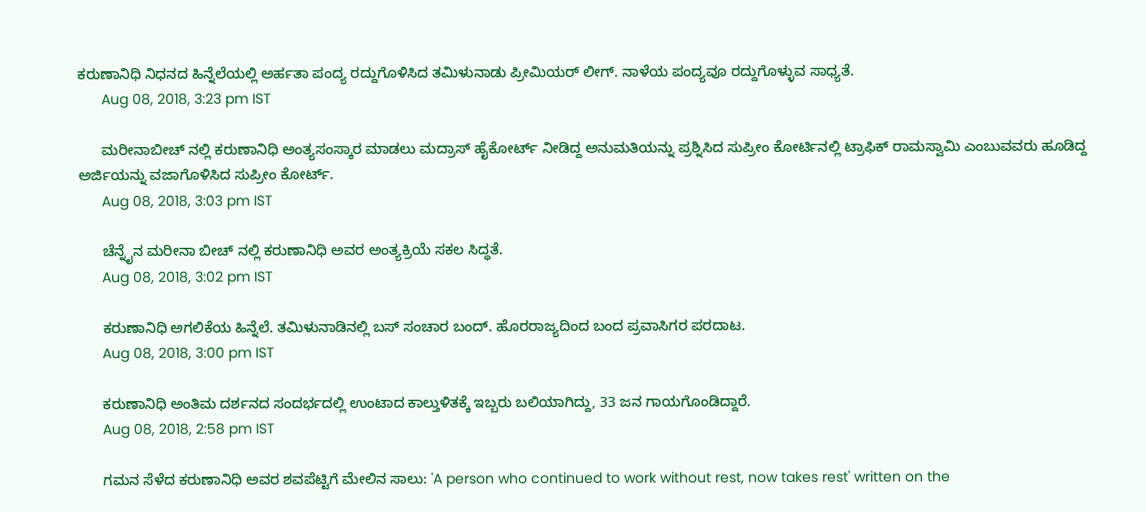ಕರುಣಾನಿಧಿ ನಿಧನದ ಹಿನ್ನೆಲೆಯಲ್ಲಿ ಅರ್ಹತಾ ಪಂದ್ಯ ರದ್ದುಗೊಳಿಸಿದ ತಮಿಳುನಾಡು ಪ್ರೀಮಿಯರ್ ಲೀಗ್. ನಾಳೆಯ ಪಂದ್ಯವೂ ರದ್ದುಗೊಳ್ಳುವ ಸಾಧ್ಯತೆ.
      Aug 08, 2018, 3:23 pm IST

      ಮರೀನಾಬೀಚ್ ನಲ್ಲಿ ಕರುಣಾನಿಧಿ ಅಂತ್ಯಸಂಸ್ಕಾರ ಮಾಡಲು ಮದ್ರಾಸ್ ಹೈಕೋರ್ಟ್ ನೀಡಿದ್ದ ಅನುಮತಿಯನ್ನು ಪ್ರಶ್ನಿಸಿದ ಸುಪ್ರೀಂ ಕೋರ್ಟಿನಲ್ಲಿ ಟ್ರಾಫಿಕ್ ರಾಮಸ್ವಾಮಿ ಎಂಬುವವರು ಹೂಡಿದ್ದ ಅರ್ಜಿಯನ್ನು ವಜಾಗೊಳಿಸಿದ ಸುಪ್ರೀಂ ಕೋರ್ಟ್.
      Aug 08, 2018, 3:03 pm IST

      ಚೆನ್ನೈನ ಮರೀನಾ ಬೀಚ್ ನಲ್ಲಿ ಕರುಣಾನಿಧಿ ಅವರ ಅಂತ್ಯಕ್ರಿಯೆ ಸಕಲ ಸಿದ್ಧತೆ.
      Aug 08, 2018, 3:02 pm IST

      ಕರುಣಾನಿಧಿ ಅಗಲಿಕೆಯ ಹಿನ್ನೆಲೆ. ತಮಿಳುನಾಡಿನಲ್ಲಿ ಬಸ್ ಸಂಚಾರ ಬಂದ್. ಹೊರರಾಜ್ಯದಿಂದ ಬಂದ ಪ್ರವಾಸಿಗರ ಪರದಾಟ.
      Aug 08, 2018, 3:00 pm IST

      ಕರುಣಾನಿಧಿ ಅಂತಿಮ ದರ್ಶನದ ಸಂದರ್ಭದಲ್ಲಿ ಉಂಟಾದ ಕಾಲ್ತುಳಿತಕ್ಕೆ ಇಬ್ಬರು ಬಲಿಯಾಗಿದ್ದು, 33 ಜನ ಗಾಯಗೊಂಡಿದ್ದಾರೆ.
      Aug 08, 2018, 2:58 pm IST

      ಗಮನ ಸೆಳೆದ ಕರುಣಾನಿಧಿ ಅವರ ಶವಪೆಟ್ಟಿಗೆ ಮೇಲಿನ ಸಾಲು: 'A person who continued to work without rest, now takes rest' written on the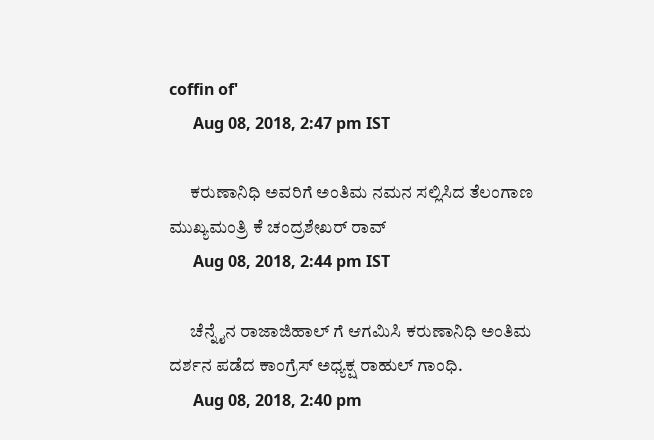coffin of'
      Aug 08, 2018, 2:47 pm IST

      ಕರುಣಾನಿಧಿ ಅವರಿಗೆ ಅಂತಿಮ ನಮನ ಸಲ್ಲಿಸಿದ ತೆಲಂಗಾಣ ಮುಖ್ಯಮಂತ್ರಿ ಕೆ ಚಂದ್ರಶೇಖರ್ ರಾವ್
      Aug 08, 2018, 2:44 pm IST

      ಚೆನ್ನೈನ ರಾಜಾಜಿಹಾಲ್ ಗೆ ಆಗಮಿಸಿ ಕರುಣಾನಿಧಿ ಅಂತಿಮ ದರ್ಶನ ಪಡೆದ ಕಾಂಗ್ರೆಸ್ ಅಧ್ಯಕ್ಷ ರಾಹುಲ್ ಗಾಂಧಿ.
      Aug 08, 2018, 2:40 pm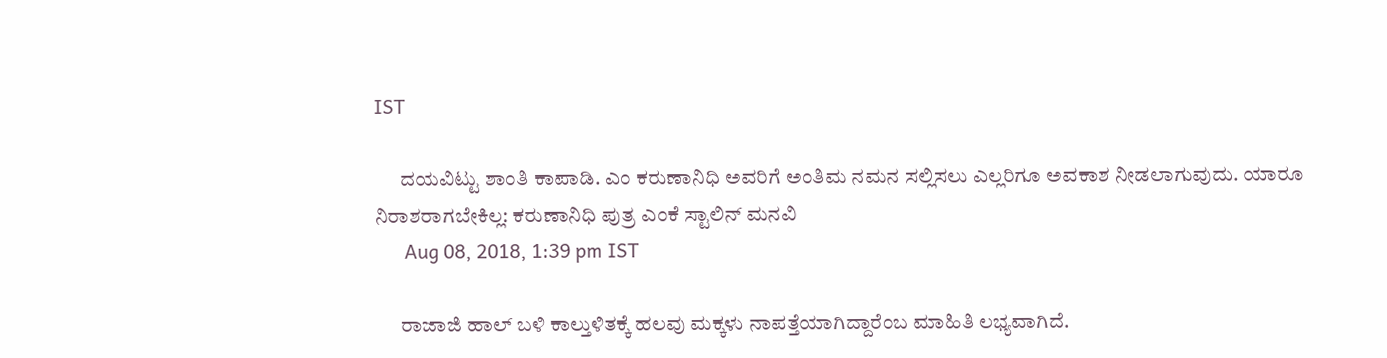IST

      ದಯವಿಟ್ಟು ಶಾಂತಿ ಕಾಪಾಡಿ. ಎಂ ಕರುಣಾನಿಧಿ ಅವರಿಗೆ ಅಂತಿಮ ನಮನ ಸಲ್ಲಿಸಲು ಎಲ್ಲರಿಗೂ ಅವಕಾಶ ನೀಡಲಾಗುವುದು. ಯಾರೂ ನಿರಾಶರಾಗಬೇಕಿಲ್ಲ: ಕರುಣಾನಿಧಿ ಪುತ್ರ ಎಂಕೆ ಸ್ಟಾಲಿನ್ ಮನವಿ
      Aug 08, 2018, 1:39 pm IST

      ರಾಜಾಜಿ ಹಾಲ್ ಬಳಿ ಕಾಲ್ತುಳಿತಕ್ಕೆ ಹಲವು ಮಕ್ಕಳು ನಾಪತ್ತೆಯಾಗಿದ್ದಾರೆಂಬ ಮಾಹಿತಿ ಲಭ್ಯವಾಗಿದೆ.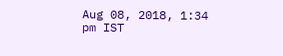Aug 08, 2018, 1:34 pm IST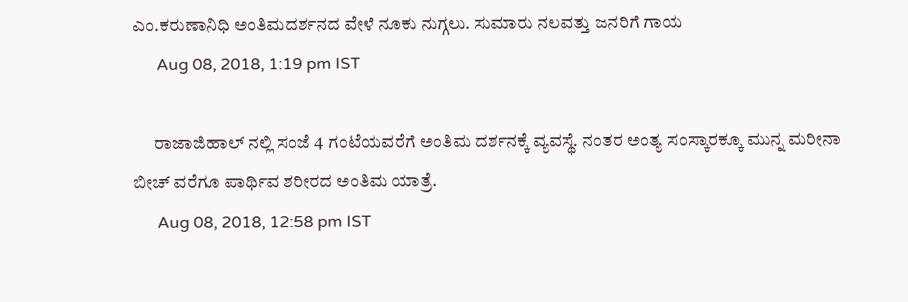ಎಂ.ಕರುಣಾನಿಧಿ ಅಂತಿಮದರ್ಶನದ ವೇಳೆ ನೂಕು ನುಗ್ಗಲು. ಸುಮಾರು ನಲವತ್ತು ಜನರಿಗೆ ಗಾಯ
      Aug 08, 2018, 1:19 pm IST

      ರಾಜಾಜಿಹಾಲ್ ನಲ್ಲಿ ಸಂಜೆ 4 ಗಂಟೆಯವರೆಗೆ ಅಂತಿಮ ದರ್ಶನಕ್ಕೆ ವ್ಯವಸ್ಥೆ. ನಂತರ ಅಂತ್ಯ ಸಂಸ್ಕಾರಕ್ಕೂ ಮುನ್ನ ಮರೀನಾ ಬೀಚ್ ವರೆಗೂ ಪಾರ್ಥಿವ ಶರೀರದ ಅಂತಿಮ ಯಾತ್ರೆ.
      Aug 08, 2018, 12:58 pm IST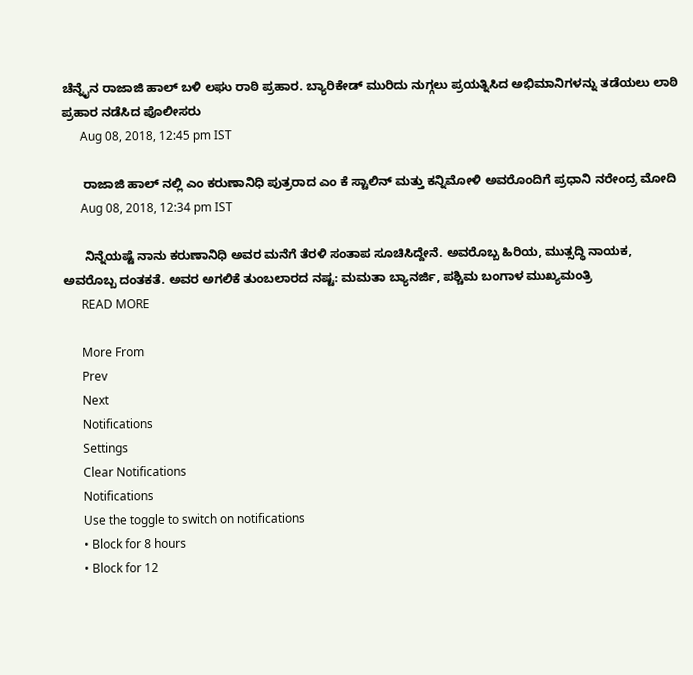ಚೆನ್ನೈನ ರಾಜಾಜಿ ಹಾಲ್ ಬಳಿ ಲಘು ರಾಠಿ ಪ್ರಹಾರ. ಬ್ಯಾರಿಕೇಡ್ ಮುರಿದು ನುಗ್ಗಲು ಪ್ರಯತ್ನಿಸಿದ ಅಭಿಮಾನಿಗಳನ್ನು ತಡೆಯಲು ಲಾಠಿ ಪ್ರಹಾರ ನಡೆಸಿದ ಪೊಲೀಸರು
      Aug 08, 2018, 12:45 pm IST

      ರಾಜಾಜಿ ಹಾಲ್ ನಲ್ಲಿ ಎಂ ಕರುಣಾನಿಧಿ ಪುತ್ರರಾದ ಎಂ ಕೆ ಸ್ಟಾಲಿನ್ ಮತ್ತು ಕನ್ನಿಮೋಳಿ ಅವರೊಂದಿಗೆ ಪ್ರಧಾನಿ ನರೇಂದ್ರ ಮೋದಿ
      Aug 08, 2018, 12:34 pm IST

      ನಿನ್ನೆಯಷ್ಟೆ ನಾನು ಕರುಣಾನಿಧಿ ಅವರ ಮನೆಗೆ ತೆರಳಿ ಸಂತಾಪ ಸೂಚಿಸಿದ್ದೇನೆ. ಅವರೊಬ್ಬ ಹಿರಿಯ, ಮುತ್ಸದ್ಧಿ ನಾಯಕ, ಅವರೊಬ್ಬ ದಂತಕತೆ. ಅವರ ಅಗಲಿಕೆ ತುಂಬಲಾರದ ನಷ್ಟ: ಮಮತಾ ಬ್ಯಾನರ್ಜಿ, ಪಶ್ಚಿಮ ಬಂಗಾಳ ಮುಖ್ಯಮಂತ್ರಿ
      READ MORE

      More From
      Prev
      Next
      Notifications
      Settings
      Clear Notifications
      Notifications
      Use the toggle to switch on notifications
      • Block for 8 hours
      • Block for 12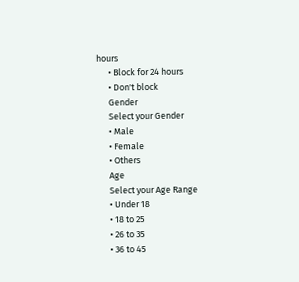hours
      • Block for 24 hours
      • Don't block
      Gender
      Select your Gender
      • Male
      • Female
      • Others
      Age
      Select your Age Range
      • Under 18
      • 18 to 25
      • 26 to 35
      • 36 to 45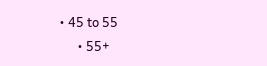• 45 to 55
      • 55+